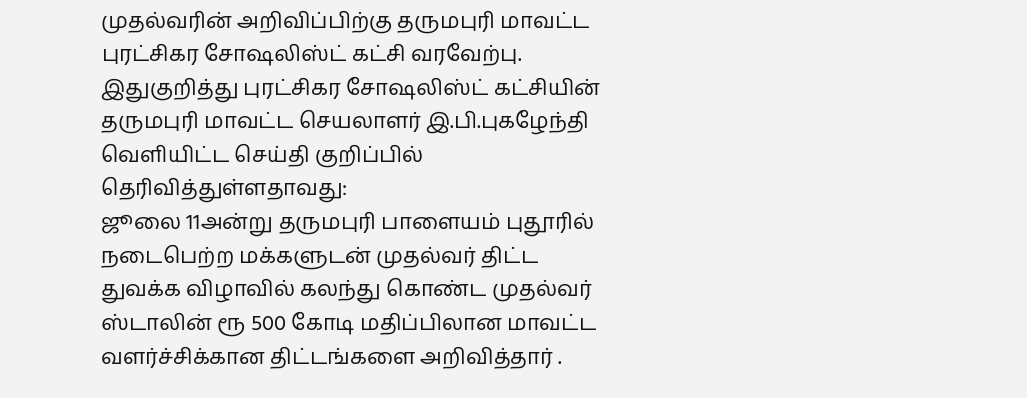முதல்வரின் அறிவிப்பிற்கு தருமபுரி மாவட்ட புரட்சிகர சோஷலிஸ்ட் கட்சி வரவேற்பு.
இதுகுறித்து புரட்சிகர சோஷலிஸ்ட் கட்சியின் தருமபுரி மாவட்ட செயலாளர் இ.பி.புகழேந்தி வெளியிட்ட செய்தி குறிப்பில் தெரிவித்துள்ளதாவது:
ஜூலை 11அன்று தருமபுரி பாளையம் புதூரில் நடைபெற்ற மக்களுடன் முதல்வர் திட்ட துவக்க விழாவில் கலந்து கொண்ட முதல்வர் ஸ்டாலின் ரூ 500 கோடி மதிப்பிலான மாவட்ட வளர்ச்சிக்கான திட்டங்களை அறிவித்தார் .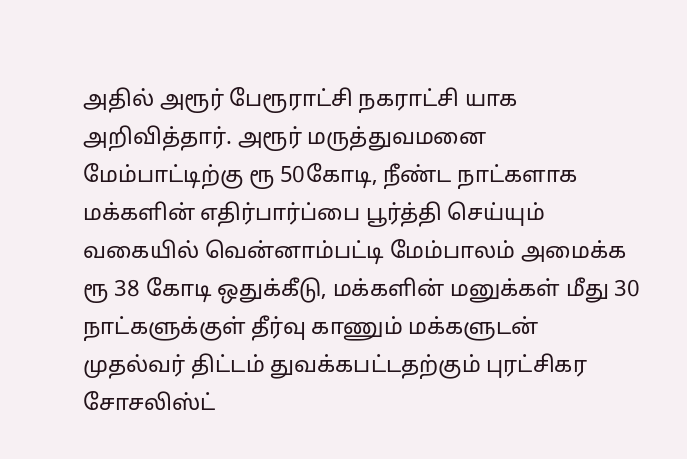அதில் அரூர் பேரூராட்சி நகராட்சி யாக அறிவித்தார். அரூர் மருத்துவமனை மேம்பாட்டிற்கு ரூ 50கோடி, நீண்ட நாட்களாக மக்களின் எதிர்பார்ப்பை பூர்த்தி செய்யும் வகையில் வென்னாம்பட்டி மேம்பாலம் அமைக்க ரூ 38 கோடி ஒதுக்கீடு, மக்களின் மனுக்கள் மீது 30 நாட்களுக்குள் தீர்வு காணும் மக்களுடன் முதல்வர் திட்டம் துவக்கபட்டதற்கும் புரட்சிகர சோசலிஸ்ட்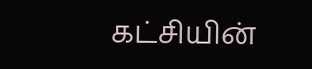கட்சியின்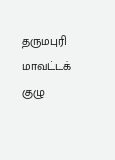தருமபுரி மாவட்டக் குழு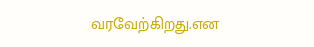வரவேற்கிறது.என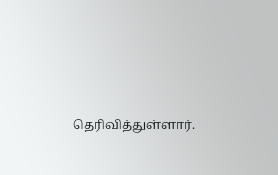தெரிவித்துள்ளார்.